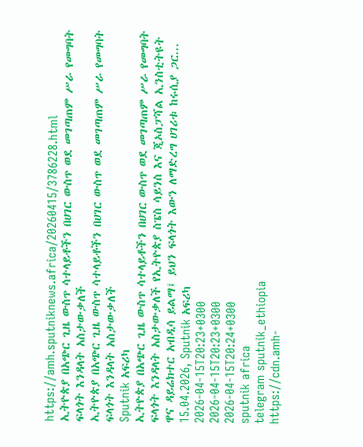https://amh.sputniknews.africa/20260415/3786228.html
ኢትዮጵያ በአጭር ጊዜ ውስጥ ሳተላይቶችን በሀገር ውስጥ ወደ መገጣጠም ሥራ የመግባት ፍላጎት እንዳላት አስታውቃለች
ኢትዮጵያ በአጭር ጊዜ ውስጥ ሳተላይቶችን በሀገር ውስጥ ወደ መገጣጠም ሥራ የመግባት ፍላጎት እንዳላት አስታውቃለች
Sputnik አፍሪካ
ኢትዮጵያ በአጭር ጊዜ ውስጥ ሳተላይቶችን በሀገር ውስጥ ወደ መገጣጠም ሥራ የመግባት ፍላጎት እንዳላት አስታውቃለች የኢትዮጵያ ስፔስ ሳይንስ እና ጂኦስፓሻል ኢንስቲትዩት ዋና ዳይሬክተር አብዲሳ ይልማ፤ ይህን ፍላጎት እውን ለማድረግ ሀገሪቱ ከሩሲያ ጋር... 15.04.2026, Sputnik አፍሪካ
2026-04-15T20:23+0300
2026-04-15T20:23+0300
2026-04-15T20:24+0300
sputnik africa
telegram sputnik_ethiopia
https://cdn.amh-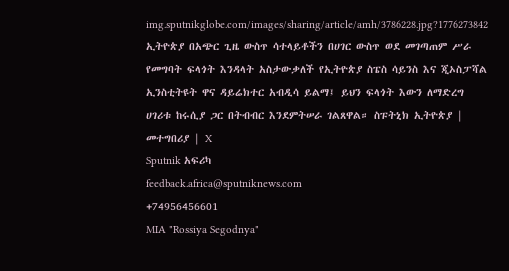img.sputnikglobe.com/images/sharing/article/amh/3786228.jpg?1776273842
ኢትዮጵያ በአጭር ጊዜ ውስጥ ሳተላይቶችን በሀገር ውስጥ ወደ መገጣጠም ሥራ የመግባት ፍላጎት እንዳላት አስታውቃለች የኢትዮጵያ ስፔስ ሳይንስ እና ጂኦስፓሻል ኢንስቲትዩት ዋና ዳይሬክተር አብዲሳ ይልማ፤ ይህን ፍላጎት እውን ለማድረግ ሀገሪቱ ከሩሲያ ጋር በትብብር እንደምትሠራ ገልጸዋል። ስፑትኒክ ኢትዮጵያ | መተግበሪያ | X
Sputnik አፍሪካ
feedback.africa@sputniknews.com
+74956456601
MIA "Rossiya Segodnya"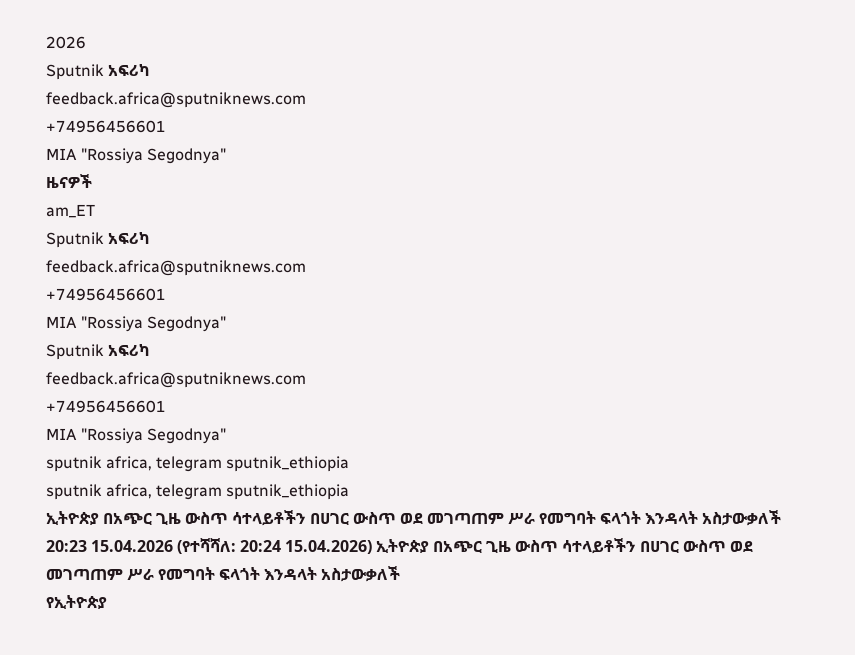2026
Sputnik አፍሪካ
feedback.africa@sputniknews.com
+74956456601
MIA "Rossiya Segodnya"
ዜናዎች
am_ET
Sputnik አፍሪካ
feedback.africa@sputniknews.com
+74956456601
MIA "Rossiya Segodnya"
Sputnik አፍሪካ
feedback.africa@sputniknews.com
+74956456601
MIA "Rossiya Segodnya"
sputnik africa, telegram sputnik_ethiopia
sputnik africa, telegram sputnik_ethiopia
ኢትዮጵያ በአጭር ጊዜ ውስጥ ሳተላይቶችን በሀገር ውስጥ ወደ መገጣጠም ሥራ የመግባት ፍላጎት እንዳላት አስታውቃለች
20:23 15.04.2026 (የተሻሻለ: 20:24 15.04.2026) ኢትዮጵያ በአጭር ጊዜ ውስጥ ሳተላይቶችን በሀገር ውስጥ ወደ መገጣጠም ሥራ የመግባት ፍላጎት እንዳላት አስታውቃለች
የኢትዮጵያ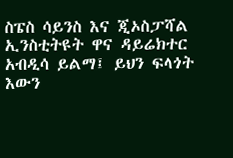ስፔስ ሳይንስ እና ጂኦስፓሻል ኢንስቲትዩት ዋና ዳይሬክተር አብዲሳ ይልማ፤ ይህን ፍላጎት እውን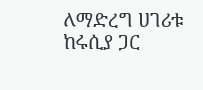ለማድረግ ሀገሪቱ ከሩሲያ ጋር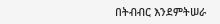በትብብር እንደምትሠራ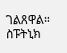ገልጸዋል።
ስፑትኒክ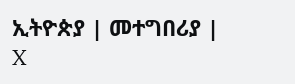ኢትዮጵያ | መተግበሪያ | X